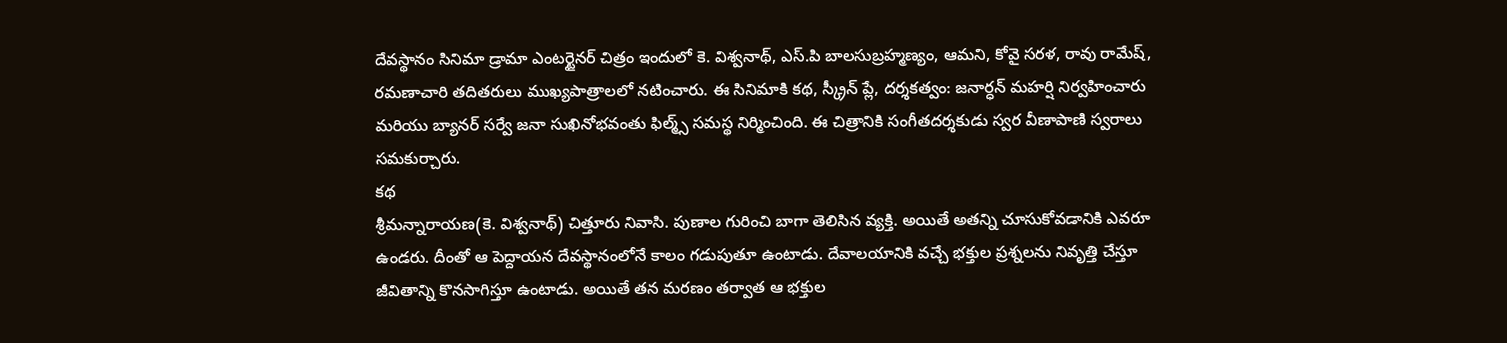దేవస్థానం సినిమా డ్రామా ఎంటర్టైనర్ చిత్రం ఇందులో కె. విశ్వనాథ్, ఎస్.పి బాలసుబ్రహ్మణ్యం, ఆమని, కోవై సరళ, రావు రామేష్, రమణాచారి తదితరులు ముఖ్యపాత్రాలలో నటించారు. ఈ సినిమాకి కథ, స్క్రీన్ ప్లే, దర్శకత్వం: జనార్ధన్ మహర్షి నిర్వహించారు మరియు బ్యానర్ సర్వే జనా సుఖినోభవంతు ఫిల్మ్స్ సమస్థ నిర్మించింది. ఈ చిత్రానికి సంగీతదర్శకుడు స్వర వీణాపాణి స్వరాలు సమకుర్చారు.
కథ
శ్రీమన్నారాయణ(కె. విశ్వనాథ్) చిత్తూరు నివాసి. పుణాల గురించి బాగా తెలిసిన వ్యక్తి. అయితే అతన్ని చూసుకోవడానికి ఎవరూ ఉండరు. దీంతో ఆ పెద్దాయన దేవస్థానంలోనే కాలం గడుపుతూ ఉంటాడు. దేవాలయానికి వచ్చే భక్తుల ప్రశ్నలను నివృత్తి చేస్తూ జీవితాన్ని కొనసాగిస్తూ ఉంటాడు. అయితే తన మరణం తర్వాత ఆ భక్తుల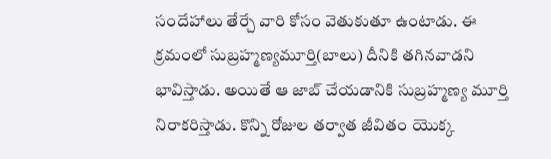సందేహాలు తేర్చే వారి కోసం వెతుకుతూ ఉంటాడు. ఈ క్రమంలో సుబ్రహ్మణ్యమూర్తి(బాలు) దీనికి తగినవాడని భావిస్తాడు. అయితే ఆ జాబ్ చేయడానికి సుబ్రహ్మణ్య మూర్తి నిరాకరిస్తాడు. కొన్ని రోజుల తర్వాత జీవితం యొక్క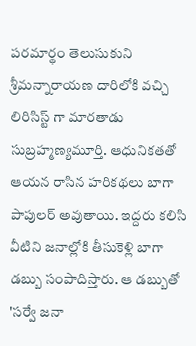పరమార్థం తెలుసుకుని శ్రీమన్నారాయణ దారిలోకి వచ్చి లిరిసిస్ట్ గా మారతాడు సుబ్రహ్మణ్యమూర్తి. ఆధునికతతో ఆయన రాసిన హరికథలు బాగా పాపులర్ అవుతాయి. ఇద్దరు కలిసి వీటిని జనాల్లోకి తీసుకెళ్లి బాగా డబ్బు సంపాదిస్తారు. ఆ డబ్బుతో 'సర్వే జనా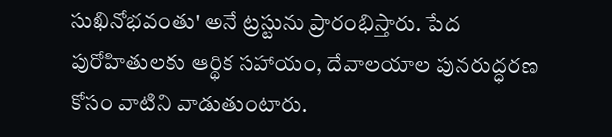సుఖినోభవంతు' అనే ట్రస్టును ప్రారంభిస్తారు. పేద పురోహితులకు ఆర్థిక సహాయం, దేవాలయాల పునరుద్ధరణ కోసం వాటిని వాడుతుంటారు.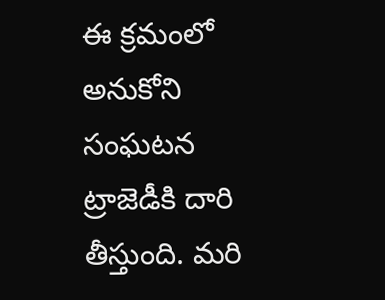ఈ క్రమంలో అనుకోని సంఘటన ట్రాజెడీకి దారి తీస్తుంది. మరి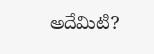అదేమిటి?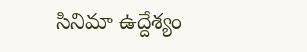సినిమా ఉద్దేశ్యం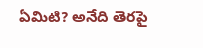ఏమిటి? అనేది తెరపై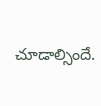చూడాల్సిందే.